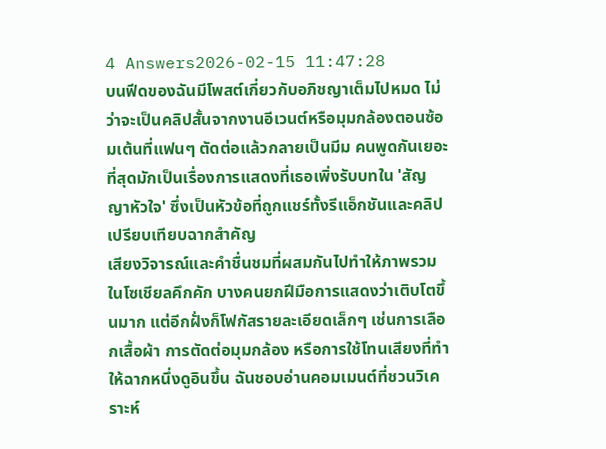4 Answers2026-02-15 11:47:28
บนฟีดของฉันมีโพสต์เกี่ยวกับอภิชญาเต็มไปหมด ไม่ว่าจะเป็นคลิปสั้นจากงานอีเวนต์หรือมุมกล้องตอนซ้อมเต้นที่แฟนๆ ตัดต่อแล้วกลายเป็นมีม คนพูดกันเยอะที่สุดมักเป็นเรื่องการแสดงที่เธอเพิ่งรับบทใน 'สัญญาหัวใจ' ซึ่งเป็นหัวข้อที่ถูกแชร์ทั้งรีแอ็กชันและคลิปเปรียบเทียบฉากสำคัญ
เสียงวิจารณ์และคำชื่นชมที่ผสมกันไปทำให้ภาพรวมในโซเชียลคึกคัก บางคนยกฝีมือการแสดงว่าเติบโตขึ้นมาก แต่อีกฝั่งก็โฟกัสรายละเอียดเล็กๆ เช่นการเลือกเสื้อผ้า การตัดต่อมุมกล้อง หรือการใช้โทนเสียงที่ทำให้ฉากหนึ่งดูอินขึ้น ฉันชอบอ่านคอมเมนต์ที่ชวนวิเคราะห์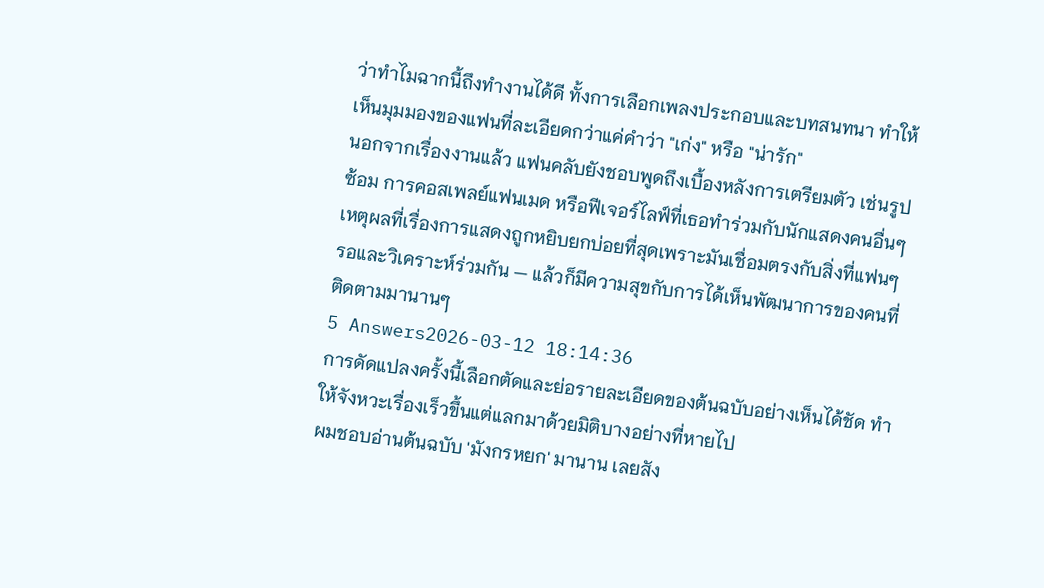ว่าทำไมฉากนี้ถึงทำงานได้ดี ทั้งการเลือกเพลงประกอบและบทสนทนา ทำให้เห็นมุมมองของแฟนที่ละเอียดกว่าแค่คำว่า "เก่ง" หรือ "น่ารัก"
นอกจากเรื่องงานแล้ว แฟนคลับยังชอบพูดถึงเบื้องหลังการเตรียมตัว เช่นรูปซ้อม การคอสเพลย์แฟนเมด หรือฟีเจอร์ไลฟ์ที่เธอทำร่วมกับนักแสดงคนอื่นๆ เหตุผลที่เรื่องการแสดงถูกหยิบยกบ่อยที่สุดเพราะมันเชื่อมตรงกับสิ่งที่แฟนๆ รอและวิเคราะห์ร่วมกัน — แล้วก็มีความสุขกับการได้เห็นพัฒนาการของคนที่ติดตามมานานๆ
5 Answers2026-03-12 18:14:36
การดัดแปลงครั้งนี้เลือกตัดและย่อรายละเอียดของต้นฉบับอย่างเห็นได้ชัด ทำให้จังหวะเรื่องเร็วขึ้นแต่แลกมาด้วยมิติบางอย่างที่หายไป
ผมชอบอ่านต้นฉบับ 'มังกรหยก' มานาน เลยสัง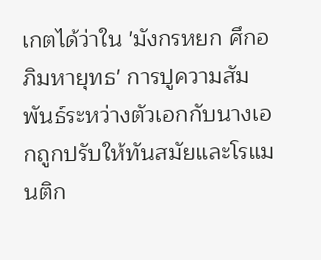เกตได้ว่าใน 'มังกรหยก ศึกอภิมหายุทธ' การปูความสัมพันธ์ระหว่างตัวเอกกับนางเอกถูกปรับให้ทันสมัยและโรแมนติก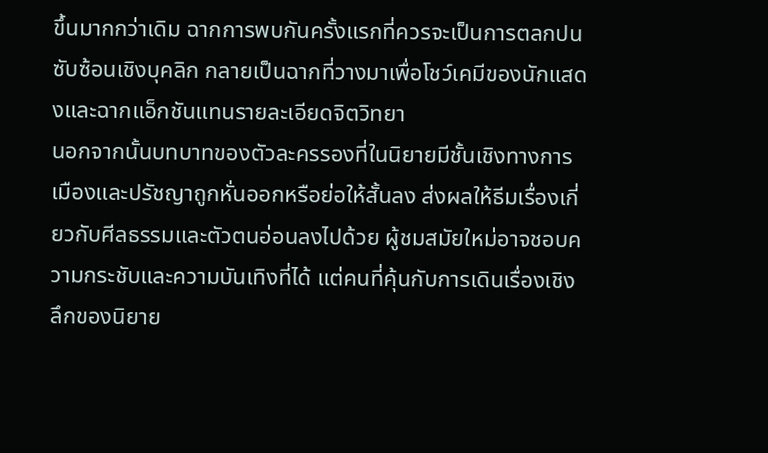ขึ้นมากกว่าเดิม ฉากการพบกันครั้งแรกที่ควรจะเป็นการตลกปนซับซ้อนเชิงบุคลิก กลายเป็นฉากที่วางมาเพื่อโชว์เคมีของนักแสดงและฉากแอ็กชันแทนรายละเอียดจิตวิทยา
นอกจากนั้นบทบาทของตัวละครรองที่ในนิยายมีชั้นเชิงทางการเมืองและปรัชญาถูกหั่นออกหรือย่อให้สั้นลง ส่งผลให้ธีมเรื่องเกี่ยวกับศีลธรรมและตัวตนอ่อนลงไปด้วย ผู้ชมสมัยใหม่อาจชอบความกระชับและความบันเทิงที่ได้ แต่คนที่คุ้นกับการเดินเรื่องเชิงลึกของนิยาย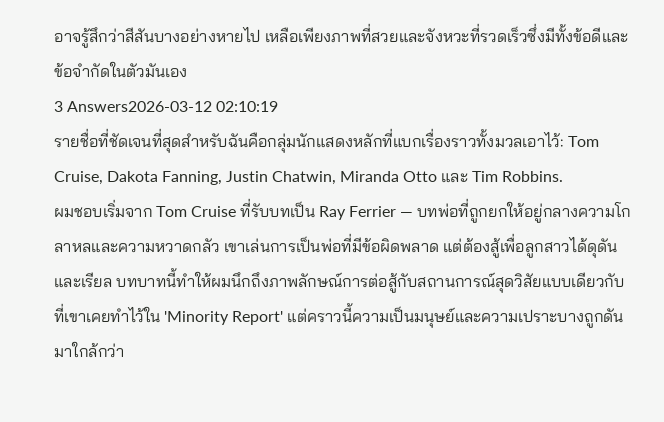อาจรู้สึกว่าสีสันบางอย่างหายไป เหลือเพียงภาพที่สวยและจังหวะที่รวดเร็วซึ่งมีทั้งข้อดีและข้อจำกัดในตัวมันเอง
3 Answers2026-03-12 02:10:19
รายชื่อที่ชัดเจนที่สุดสำหรับฉันคือกลุ่มนักแสดงหลักที่แบกเรื่องราวทั้งมวลเอาไว้: Tom Cruise, Dakota Fanning, Justin Chatwin, Miranda Otto และ Tim Robbins.
ผมชอบเริ่มจาก Tom Cruise ที่รับบทเป็น Ray Ferrier — บทพ่อที่ถูกยกให้อยู่กลางความโกลาหลและความหวาดกลัว เขาเล่นการเป็นพ่อที่มีข้อผิดพลาด แต่ต้องสู้เพื่อลูกสาวได้ดุดันและเรียล บทบาทนี้ทำให้ผมนึกถึงภาพลักษณ์การต่อสู้กับสถานการณ์สุดวิสัยแบบเดียวกับที่เขาเคยทำไว้ใน 'Minority Report' แต่คราวนี้ความเป็นมนุษย์และความเปราะบางถูกดันมาใกล้กว่า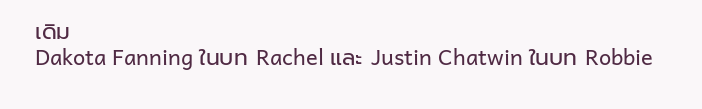เดิม
Dakota Fanning ในบท Rachel และ Justin Chatwin ในบท Robbie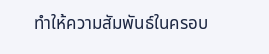ทำให้ความสัมพันธ์ในครอบ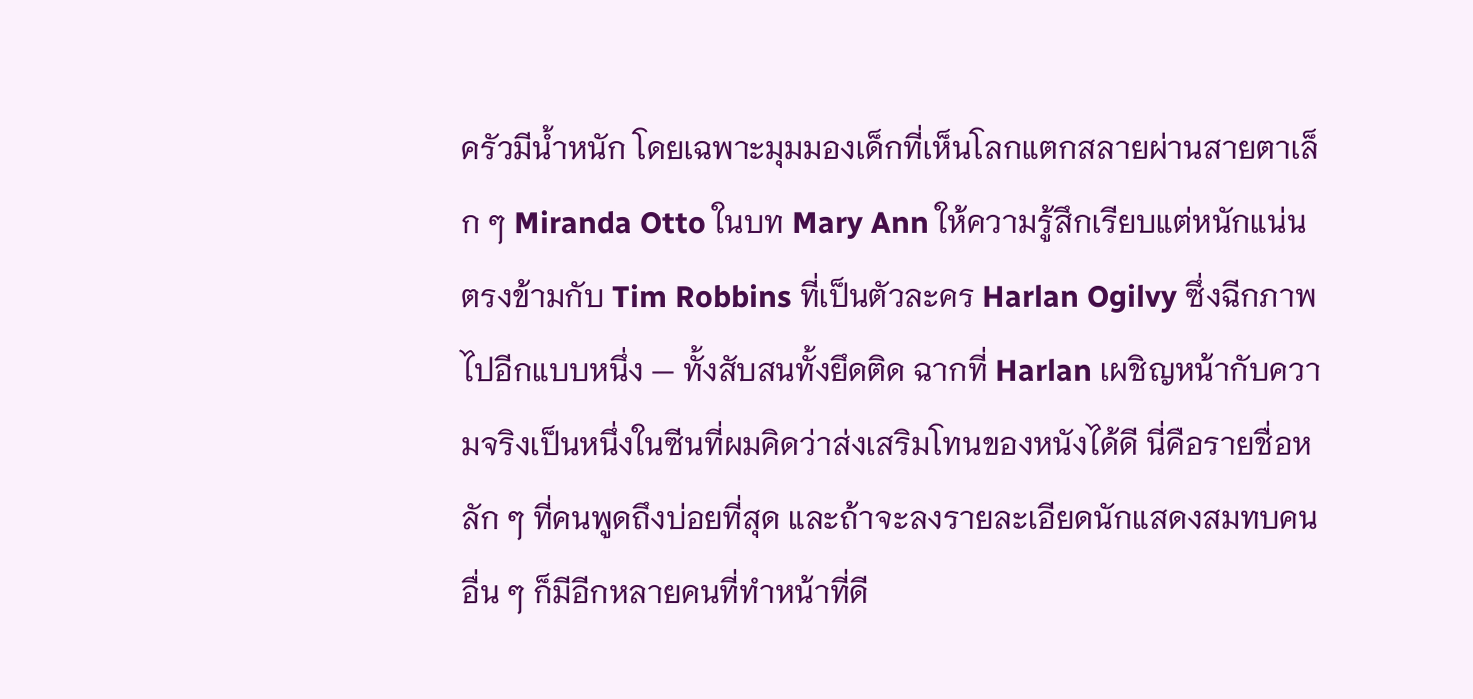ครัวมีน้ำหนัก โดยเฉพาะมุมมองเด็กที่เห็นโลกแตกสลายผ่านสายตาเล็ก ๆ Miranda Otto ในบท Mary Ann ให้ความรู้สึกเรียบแต่หนักแน่น ตรงข้ามกับ Tim Robbins ที่เป็นตัวละคร Harlan Ogilvy ซึ่งฉีกภาพไปอีกแบบหนึ่ง — ทั้งสับสนทั้งยึดติด ฉากที่ Harlan เผชิญหน้ากับความจริงเป็นหนึ่งในซีนที่ผมคิดว่าส่งเสริมโทนของหนังได้ดี นี่คือรายชื่อหลัก ๆ ที่คนพูดถึงบ่อยที่สุด และถ้าจะลงรายละเอียดนักแสดงสมทบคนอื่น ๆ ก็มีอีกหลายคนที่ทำหน้าที่ดี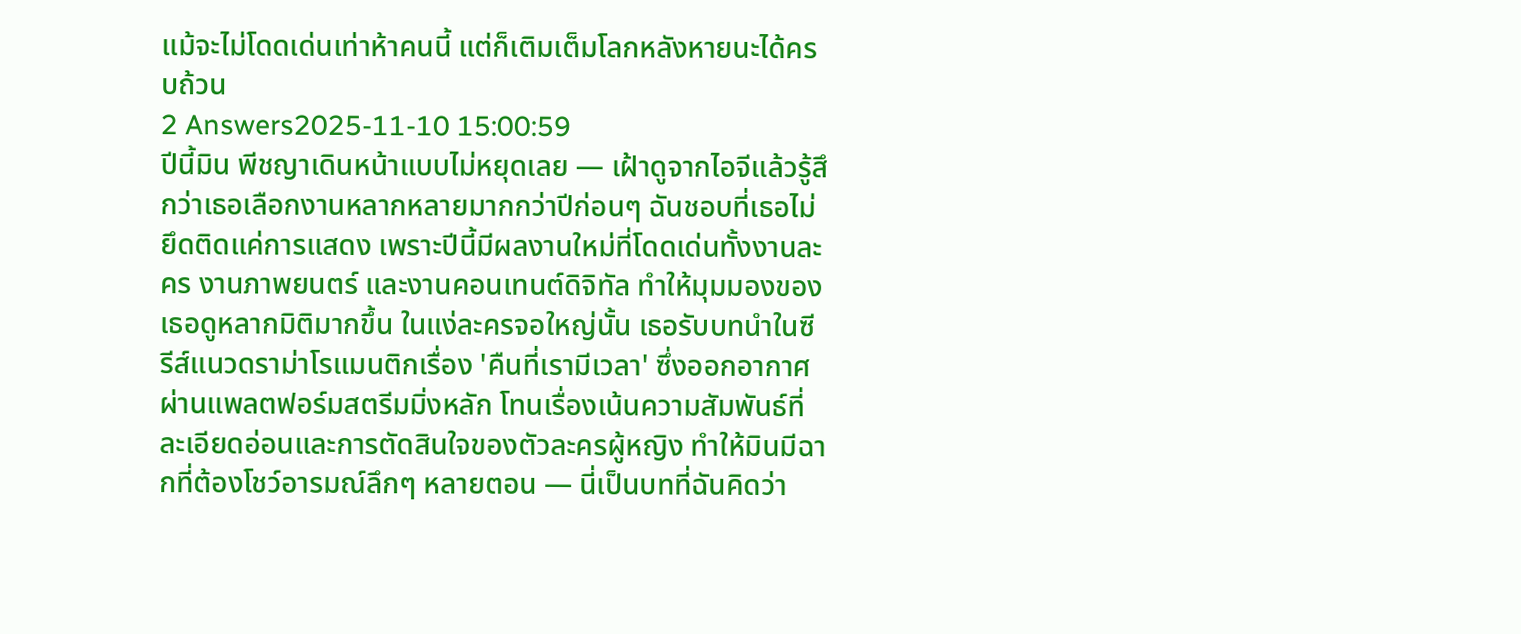แม้จะไม่โดดเด่นเท่าห้าคนนี้ แต่ก็เติมเต็มโลกหลังหายนะได้ครบถ้วน
2 Answers2025-11-10 15:00:59
ปีนี้มิน พีชญาเดินหน้าแบบไม่หยุดเลย — เฝ้าดูจากไอจีแล้วรู้สึกว่าเธอเลือกงานหลากหลายมากกว่าปีก่อนๆ ฉันชอบที่เธอไม่ยึดติดแค่การแสดง เพราะปีนี้มีผลงานใหม่ที่โดดเด่นทั้งงานละคร งานภาพยนตร์ และงานคอนเทนต์ดิจิทัล ทำให้มุมมองของเธอดูหลากมิติมากขึ้น ในแง่ละครจอใหญ่นั้น เธอรับบทนำในซีรีส์แนวดราม่าโรแมนติกเรื่อง 'คืนที่เรามีเวลา' ซึ่งออกอากาศผ่านแพลตฟอร์มสตรีมมิ่งหลัก โทนเรื่องเน้นความสัมพันธ์ที่ละเอียดอ่อนและการตัดสินใจของตัวละครผู้หญิง ทำให้มินมีฉากที่ต้องโชว์อารมณ์ลึกๆ หลายตอน — นี่เป็นบทที่ฉันคิดว่า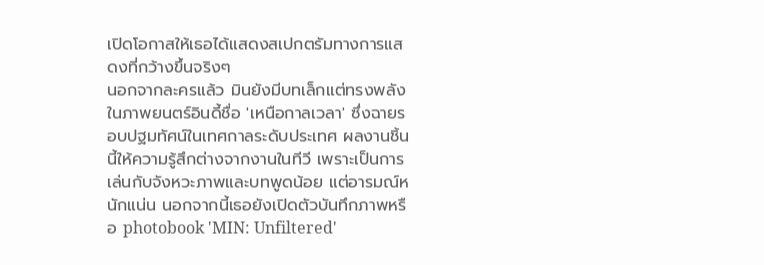เปิดโอกาสให้เธอได้แสดงสเปกตรัมทางการแสดงที่กว้างขึ้นจริงๆ
นอกจากละครแล้ว มินยังมีบทเล็กแต่ทรงพลังในภาพยนตร์อินดี้ชื่อ 'เหนือกาลเวลา' ซึ่งฉายรอบปฐมทัศน์ในเทศกาลระดับประเทศ ผลงานชิ้นนี้ให้ความรู้สึกต่างจากงานในทีวี เพราะเป็นการเล่นกับจังหวะภาพและบทพูดน้อย แต่อารมณ์หนักแน่น นอกจากนี้เธอยังเปิดตัวบันทึกภาพหรือ photobook 'MIN: Unfiltered'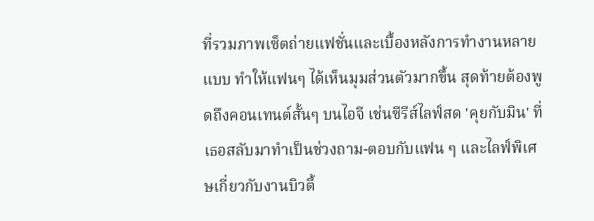ที่รวมภาพเซ็ตถ่ายแฟชั่นและเบื้องหลังการทำงานหลายแบบ ทำให้แฟนๆ ได้เห็นมุมส่วนตัวมากขึ้น สุดท้ายต้องพูดถึงคอนเทนต์สั้นๆ บนไอจี เช่นซีรีส์ไลฟ์สด 'คุยกับมิน' ที่เธอสลับมาทำเป็นช่วงถาม-ตอบกับแฟน ๆ และไลฟ์พิเศษเกี่ยวกับงานบิวตี้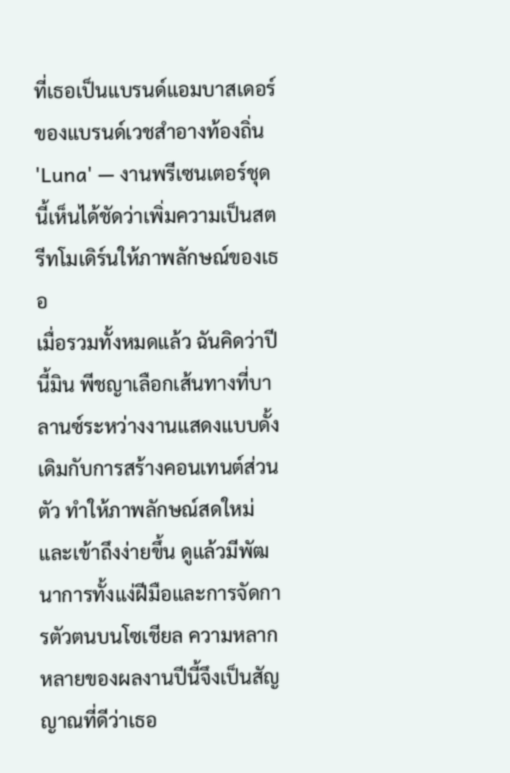ที่เธอเป็นแบรนด์แอมบาสเดอร์ของแบรนด์เวชสำอางท้องถิ่น 'Luna' — งานพรีเซนเตอร์ชุดนี้เห็นได้ชัดว่าเพิ่มความเป็นสตรีทโมเดิร์นให้ภาพลักษณ์ของเธอ
เมื่อรวมทั้งหมดแล้ว ฉันคิดว่าปีนี้มิน พีชญาเลือกเส้นทางที่บาลานซ์ระหว่างงานแสดงแบบดั้งเดิมกับการสร้างคอนเทนต์ส่วนตัว ทำให้ภาพลักษณ์สดใหม่และเข้าถึงง่ายขึ้น ดูแล้วมีพัฒนาการทั้งแง่ฝีมือและการจัดการตัวตนบนโซเชียล ความหลากหลายของผลงานปีนี้จึงเป็นสัญญาณที่ดีว่าเธอ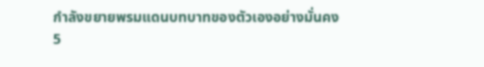กำลังขยายพรมแดนบทบาทของตัวเองอย่างมั่นคง
5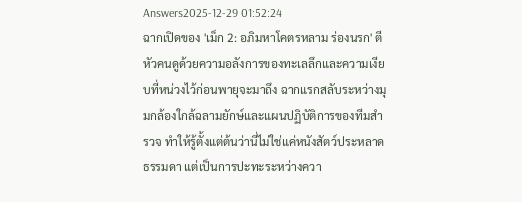Answers2025-12-29 01:52:24
ฉากเปิดของ 'เม็ก 2: อภิมหาโคตรหลาม ร่องนรก' ตีหัวคนดูด้วยความอลังการของทะเลลึกและความเงียบที่หน่วงไว้ก่อนพายุจะมาถึง ฉากแรกสลับระหว่างมุมกล้องใกล้ฉลามยักษ์และแผนปฏิบัติการของทีมสำรวจ ทำให้รู้ตั้งแต่ต้นว่านี่ไม่ใช่แค่หนังสัตว์ประหลาดธรรมดา แต่เป็นการปะทะระหว่างควา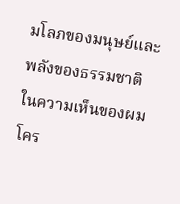มโลภของมนุษย์และพลังของธรรมชาติ
ในความเห็นของผม โคร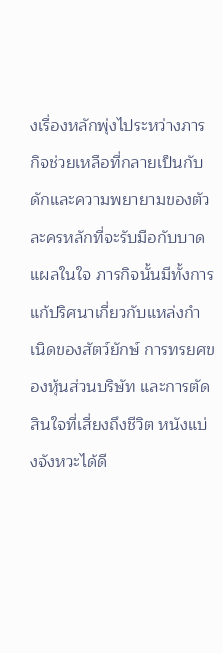งเรื่องหลักพุ่งไประหว่างภารกิจช่วยเหลือที่กลายเป็นกับดักและความพยายามของตัวละครหลักที่จะรับมือกับบาดแผลในใจ ภารกิจนั้นมีทั้งการแก้ปริศนาเกี่ยวกับแหล่งกำเนิดของสัตว์ยักษ์ การทรยศของหุ้นส่วนบริษัท และการตัดสินใจที่เสี่ยงถึงชีวิต หนังแบ่งจังหวะได้ดี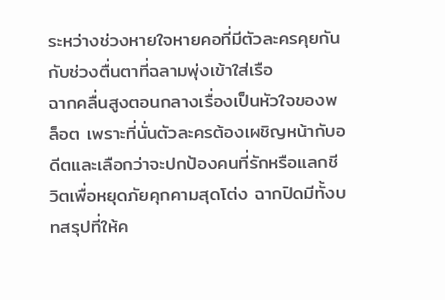ระหว่างช่วงหายใจหายคอที่มีตัวละครคุยกันกับช่วงตื่นตาที่ฉลามพุ่งเข้าใส่เรือ
ฉากคลื่นสูงตอนกลางเรื่องเป็นหัวใจของพล็อต เพราะที่นั่นตัวละครต้องเผชิญหน้ากับอดีตและเลือกว่าจะปกป้องคนที่รักหรือแลกชีวิตเพื่อหยุดภัยคุกคามสุดโต่ง ฉากปิดมีทั้งบทสรุปที่ให้ค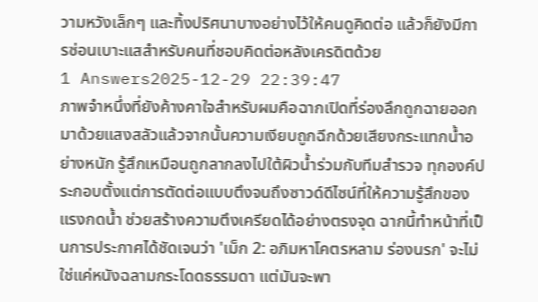วามหวังเล็กๆ และทิ้งปริศนาบางอย่างไว้ให้คนดูคิดต่อ แล้วก็ยังมีการซ่อนเบาะแสสำหรับคนที่ชอบคิดต่อหลังเครดิตด้วย
1 Answers2025-12-29 22:39:47
ภาพจำหนึ่งที่ยังค้างคาใจสำหรับผมคือฉากเปิดที่ร่องลึกถูกฉายออกมาด้วยแสงสลัวแล้วจากนั้นความเงียบถูกฉีกด้วยเสียงกระแทกน้ำอย่างหนัก รู้สึกเหมือนถูกลากลงไปใต้ผิวน้ำร่วมกับทีมสำรวจ ทุกองค์ประกอบตั้งแต่การตัดต่อแบบตึงจนถึงซาวด์ดีไซน์ที่ให้ความรู้สึกของแรงกดน้ำ ช่วยสร้างความตึงเครียดได้อย่างตรงจุด ฉากนี้ทำหน้าที่เป็นการประกาศได้ชัดเจนว่า 'เม็ก 2: อภิมหาโคตรหลาม ร่องนรก' จะไม่ใช่แค่หนังฉลามกระโดดธรรมดา แต่มันจะพา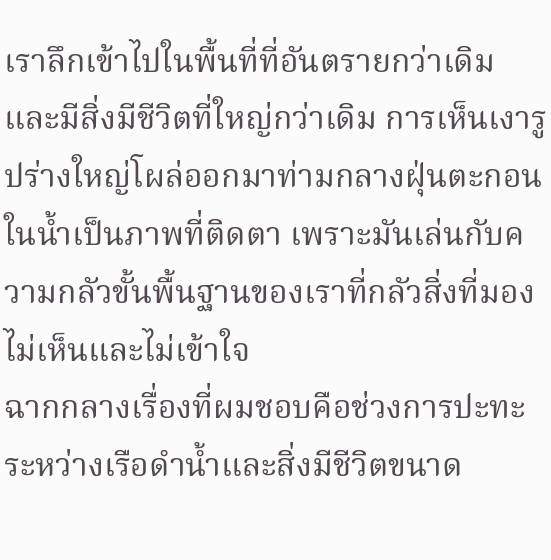เราลึกเข้าไปในพื้นที่ที่อันตรายกว่าเดิมและมีสิ่งมีชีวิตที่ใหญ่กว่าเดิม การเห็นเงารูปร่างใหญ่โผล่ออกมาท่ามกลางฝุ่นตะกอนในน้ำเป็นภาพที่ติดตา เพราะมันเล่นกับความกลัวขั้นพื้นฐานของเราที่กลัวสิ่งที่มองไม่เห็นและไม่เข้าใจ
ฉากกลางเรื่องที่ผมชอบคือช่วงการปะทะระหว่างเรือดำน้ำและสิ่งมีชีวิตขนาด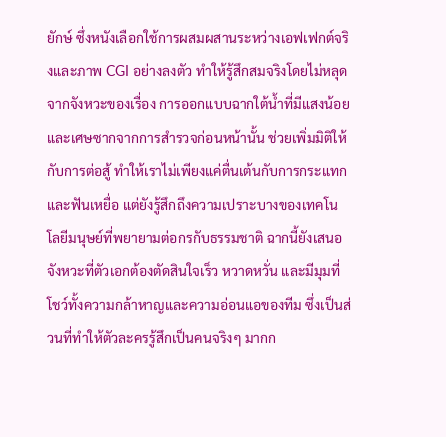ยักษ์ ซึ่งหนังเลือกใช้การผสมผสานระหว่างเอฟเฟกต์จริงและภาพ CGI อย่างลงตัว ทำให้รู้สึกสมจริงโดยไม่หลุดจากจังหวะของเรื่อง การออกแบบฉากใต้น้ำที่มีแสงน้อยและเศษซากจากการสำรวจก่อนหน้านั้น ช่วยเพิ่มมิติให้กับการต่อสู้ ทำให้เราไม่เพียงแค่ตื่นเต้นกับการกระแทกและฟันเหยื่อ แต่ยังรู้สึกถึงความเปราะบางของเทคโนโลยีมนุษย์ที่พยายามต่อกรกับธรรมชาติ ฉากนี้ยังเสนอจังหวะที่ตัวเอกต้องตัดสินใจเร็ว หวาดหวั่น และมีมุมที่โชว์ทั้งความกล้าหาญและความอ่อนแอของทีม ซึ่งเป็นส่วนที่ทำให้ตัวละครรู้สึกเป็นคนจริงๆ มากก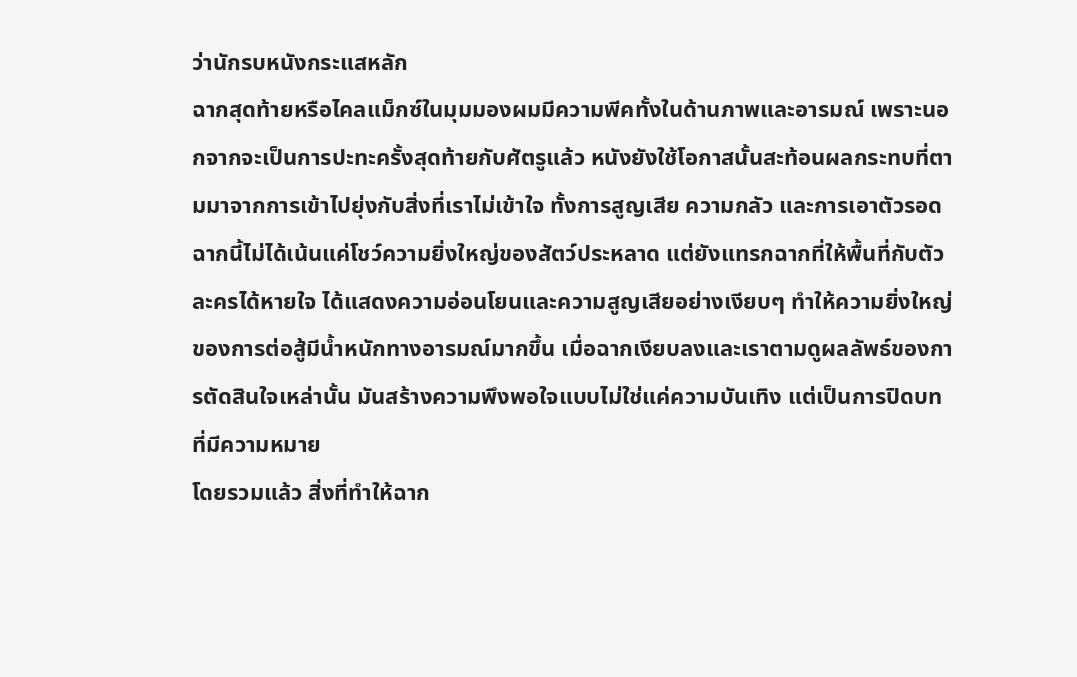ว่านักรบหนังกระแสหลัก
ฉากสุดท้ายหรือไคลแม็กซ์ในมุมมองผมมีความพีคทั้งในด้านภาพและอารมณ์ เพราะนอกจากจะเป็นการปะทะครั้งสุดท้ายกับศัตรูแล้ว หนังยังใช้โอกาสนั้นสะท้อนผลกระทบที่ตามมาจากการเข้าไปยุ่งกับสิ่งที่เราไม่เข้าใจ ทั้งการสูญเสีย ความกลัว และการเอาตัวรอด ฉากนี้ไม่ได้เน้นแค่โชว์ความยิ่งใหญ่ของสัตว์ประหลาด แต่ยังแทรกฉากที่ให้พื้นที่กับตัวละครได้หายใจ ได้แสดงความอ่อนโยนและความสูญเสียอย่างเงียบๆ ทำให้ความยิ่งใหญ่ของการต่อสู้มีน้ำหนักทางอารมณ์มากขึ้น เมื่อฉากเงียบลงและเราตามดูผลลัพธ์ของการตัดสินใจเหล่านั้น มันสร้างความพึงพอใจแบบไม่ใช่แค่ความบันเทิง แต่เป็นการปิดบทที่มีความหมาย
โดยรวมแล้ว สิ่งที่ทำให้ฉาก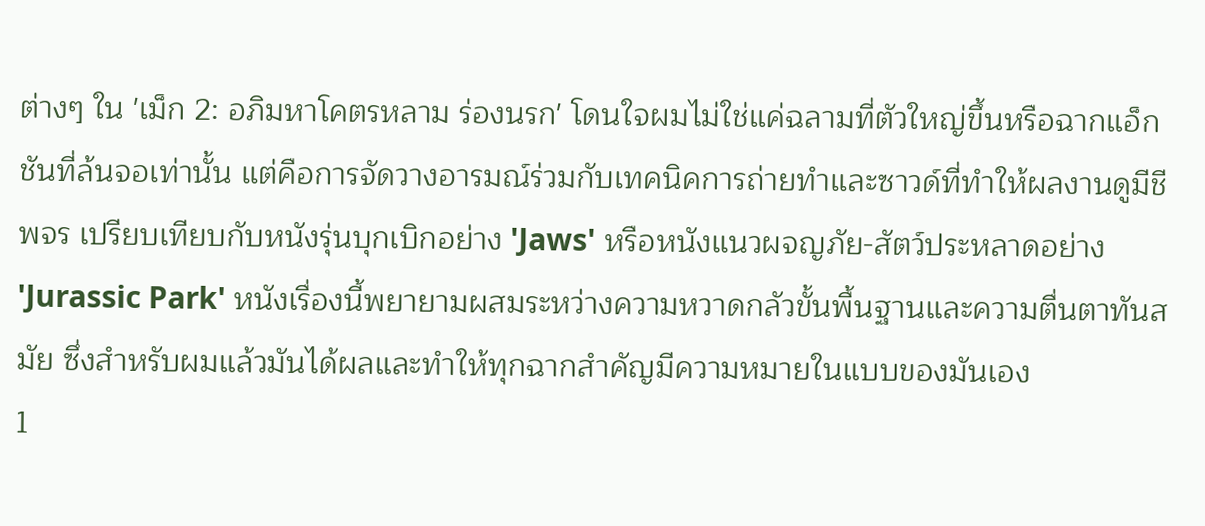ต่างๆ ใน 'เม็ก 2: อภิมหาโคตรหลาม ร่องนรก' โดนใจผมไม่ใช่แค่ฉลามที่ตัวใหญ่ขึ้นหรือฉากแอ็กชันที่ล้นจอเท่านั้น แต่คือการจัดวางอารมณ์ร่วมกับเทคนิคการถ่ายทำและซาวด์ที่ทำให้ผลงานดูมีชีพจร เปรียบเทียบกับหนังรุ่นบุกเบิกอย่าง 'Jaws' หรือหนังแนวผจญภัย-สัตว์ประหลาดอย่าง 'Jurassic Park' หนังเรื่องนี้พยายามผสมระหว่างความหวาดกลัวขั้นพื้นฐานและความตื่นตาทันสมัย ซึ่งสำหรับผมแล้วมันได้ผลและทำให้ทุกฉากสำคัญมีความหมายในแบบของมันเอง
1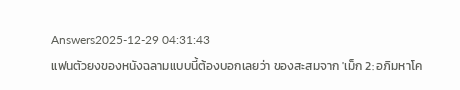Answers2025-12-29 04:31:43
แฟนตัวยงของหนังฉลามแบบนี้ต้องบอกเลยว่า ของสะสมจาก 'เม็ก 2: อภิมหาโค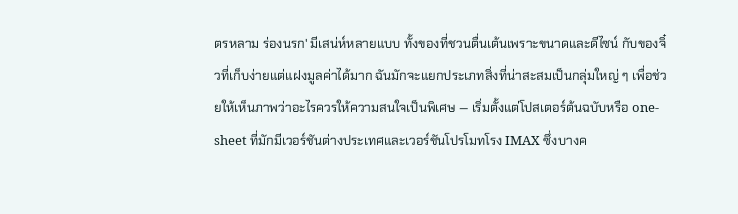ตรหลาม ร่องนรก' มีเสน่ห์หลายแบบ ทั้งของที่ชวนตื่นเต้นเพราะขนาดและดีไซน์ กับของจิ๋วที่เก็บง่ายแต่แฝงมูลค่าได้มาก ฉันมักจะแยกประเภทสิ่งที่น่าสะสมเป็นกลุ่มใหญ่ ๆ เพื่อช่วยให้เห็นภาพว่าอะไรควรให้ความสนใจเป็นพิเศษ — เริ่มตั้งแต่โปสเตอร์ต้นฉบับหรือ one-sheet ที่มักมีเวอร์ชันต่างประเทศและเวอร์ชันโปรโมทโรง IMAX ซึ่งบางค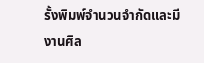รั้งพิมพ์จำนวนจำกัดและมีงานศิล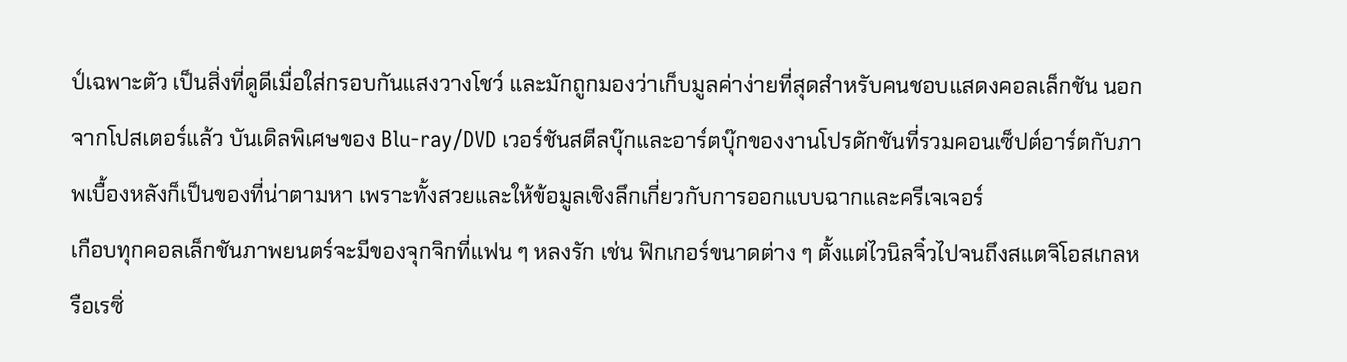ป์เฉพาะตัว เป็นสิ่งที่ดูดีเมื่อใส่กรอบกันแสงวางโชว์ และมักถูกมองว่าเก็บมูลค่าง่ายที่สุดสำหรับคนชอบแสดงคอลเล็กชัน นอกจากโปสเตอร์แล้ว บันเดิลพิเศษของ Blu-ray/DVD เวอร์ชันสตีลบุ๊กและอาร์ตบุ๊กของงานโปรดักชันที่รวมคอนเซ็ปต์อาร์ตกับภาพเบื้องหลังก็เป็นของที่น่าตามหา เพราะทั้งสวยและให้ข้อมูลเชิงลึกเกี่ยวกับการออกแบบฉากและครีเจเจอร์
เกือบทุกคอลเล็กชันภาพยนตร์จะมีของจุกจิกที่แฟน ๆ หลงรัก เช่น ฟิกเกอร์ขนาดต่าง ๆ ตั้งแต่ไวนิลจิ๋วไปจนถึงสแตจิโอสเกลหรือเรซิ่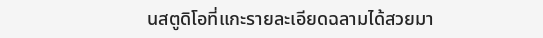นสตูดิโอที่แกะรายละเอียดฉลามได้สวยมา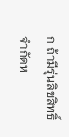ก ถ้ามีรุ่นลิขสิทธิ์จำกัดห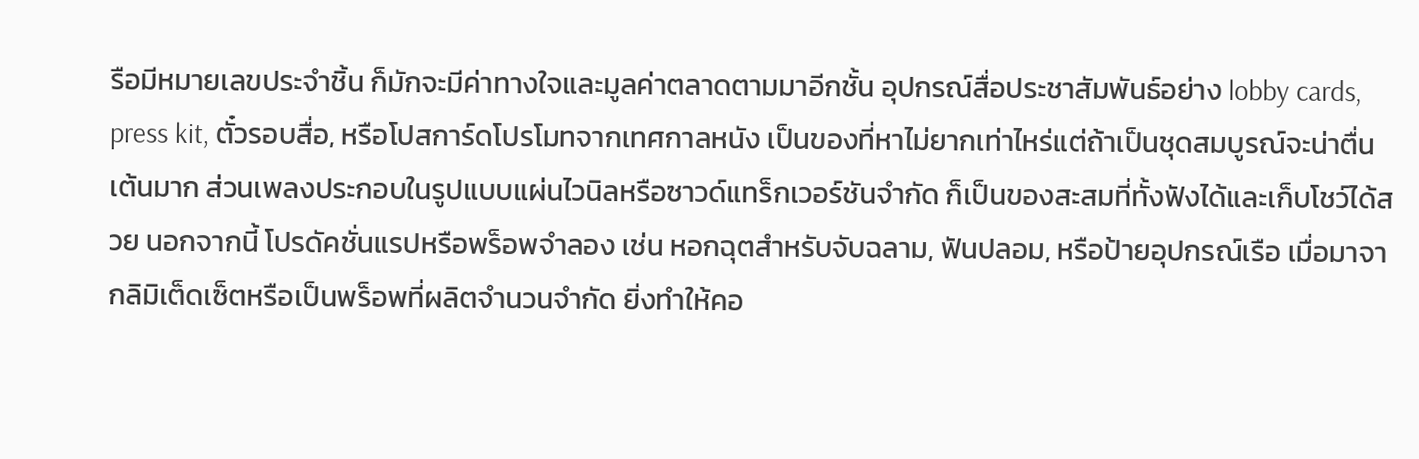รือมีหมายเลขประจำชิ้น ก็มักจะมีค่าทางใจและมูลค่าตลาดตามมาอีกชั้น อุปกรณ์สื่อประชาสัมพันธ์อย่าง lobby cards, press kit, ตั๋วรอบสื่อ, หรือโปสการ์ดโปรโมทจากเทศกาลหนัง เป็นของที่หาไม่ยากเท่าไหร่แต่ถ้าเป็นชุดสมบูรณ์จะน่าตื่นเต้นมาก ส่วนเพลงประกอบในรูปแบบแผ่นไวนิลหรือซาวด์แทร็กเวอร์ชันจำกัด ก็เป็นของสะสมที่ทั้งฟังได้และเก็บโชว์ได้สวย นอกจากนี้ โปรดัคชั่นแรปหรือพร็อพจำลอง เช่น หอกฉุตสำหรับจับฉลาม, ฟันปลอม, หรือป้ายอุปกรณ์เรือ เมื่อมาจากลิมิเต็ดเซ็ตหรือเป็นพร็อพที่ผลิตจำนวนจำกัด ยิ่งทำให้คอ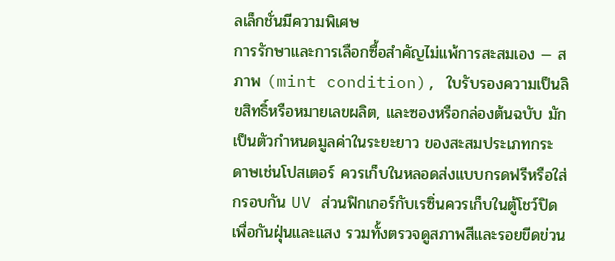ลเล็กชั่นมีความพิเศษ
การรักษาและการเลือกซื้อสำคัญไม่แพ้การสะสมเอง — สภาพ (mint condition), ใบรับรองความเป็นลิขสิทธิ์หรือหมายเลขผลิต, และซองหรือกล่องต้นฉบับ มักเป็นตัวกำหนดมูลค่าในระยะยาว ของสะสมประเภทกระดาษเช่นโปสเตอร์ ควรเก็บในหลอดส่งแบบกรดฟรีหรือใส่กรอบกัน UV ส่วนฟิกเกอร์กับเรซิ่นควรเก็บในตู้โชว์ปิดเพื่อกันฝุ่นและแสง รวมทั้งตรวจดูสภาพสีและรอยขีดข่วน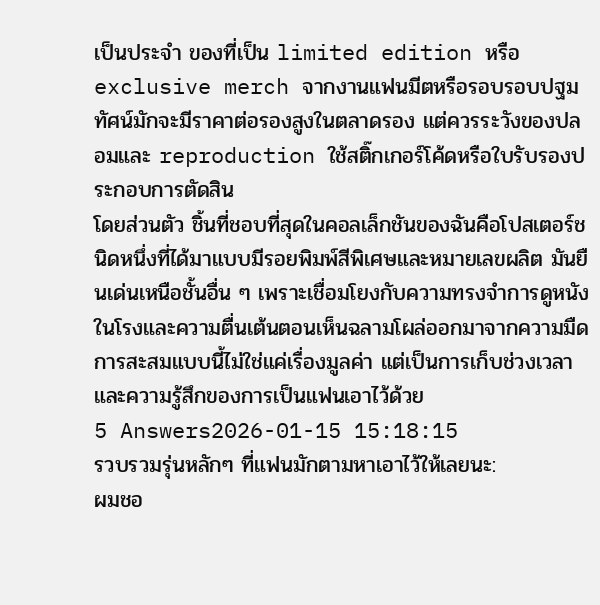เป็นประจำ ของที่เป็น limited edition หรือ exclusive merch จากงานแฟนมีตหรือรอบรอบปฐมทัศน์มักจะมีราคาต่อรองสูงในตลาดรอง แต่ควรระวังของปลอมและ reproduction ใช้สติ๊กเกอร์โค้ดหรือใบรับรองประกอบการตัดสิน
โดยส่วนตัว ชิ้นที่ชอบที่สุดในคอลเล็กชันของฉันคือโปสเตอร์ชนิดหนึ่งที่ได้มาแบบมีรอยพิมพ์สีพิเศษและหมายเลขผลิต มันยืนเด่นเหนือชั้นอื่น ๆ เพราะเชื่อมโยงกับความทรงจำการดูหนังในโรงและความตื่นเต้นตอนเห็นฉลามโผล่ออกมาจากความมืด การสะสมแบบนี้ไม่ใช่แค่เรื่องมูลค่า แต่เป็นการเก็บช่วงเวลาและความรู้สึกของการเป็นแฟนเอาไว้ด้วย
5 Answers2026-01-15 15:18:15
รวบรวมรุ่นหลักๆ ที่แฟนมักตามหาเอาไว้ให้เลยนะ:
ผมชอ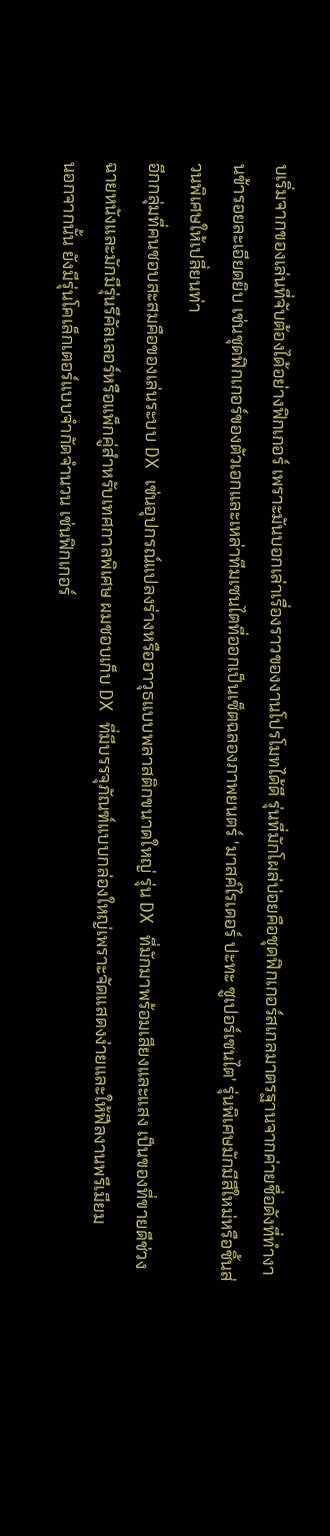บเริ่มจากของเล่นที่จับต้องได้อย่างฟิกเกอร์ เพราะมันบอกเล่าเรื่องราวของงานโปรโมทได้ดี รุ่นที่มักโผล่บ่อยคือชุดฟิกเกอร์สเกลมาตรฐานจากค่ายชื่อดังที่ทำงานข้ารอยละเอียดยิบ เช่นชุดฟิกเกอร์ของตัวเอกและเหล่าทีมเซนไตที่ออกเป็นเซ็ตฉลองภาพยนตร์ 'มาสค์ไรเดอร์ ปะทะ ซูเปอร์เซนไต' รุ่นพิเศษมักมีสีใหม่หรือชิ้นส่วนพิเศษให้เปลี่ยนท่า
อีกกลุ่มที่คนชอบสะสมคือของเล่นระบบ DX เช่นอุปกรณ์แปลงร่างหรืออาวุธแบบพลาสติกขนาดใหญ่ รุ่น DX ที่มักมาพร้อมเสียงและแสง เป็นของที่ขายดีช่วงฉายหนังและมักมีรุ่นรีคัลเลอร์หรือแพ็กคู่สำหรับเทศกาลพิเศษ ผมชอบเก็บ DX ที่มีบรรจุภัณฑ์แบบกล่องใหญ่เพราะจัดแสดงง่ายและให้ฟีลงานพรีเมียม
นอกจากนั้น ยังมีรุ่นโคเล็กเตอร์แบบจำกัดจำนวน เช่นฟิกเกอร์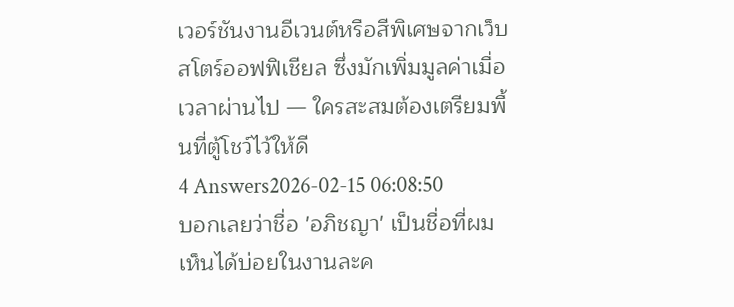เวอร์ชันงานอีเวนต์หรือสีพิเศษจากเว็บสโตร์ออฟฟิเชียล ซึ่งมักเพิ่มมูลค่าเมื่อเวลาผ่านไป — ใครสะสมต้องเตรียมพื้นที่ตู้โชว์ไว้ให้ดี
4 Answers2026-02-15 06:08:50
บอกเลยว่าชื่อ 'อภิชญา' เป็นชื่อที่ผมเห็นได้บ่อยในงานละค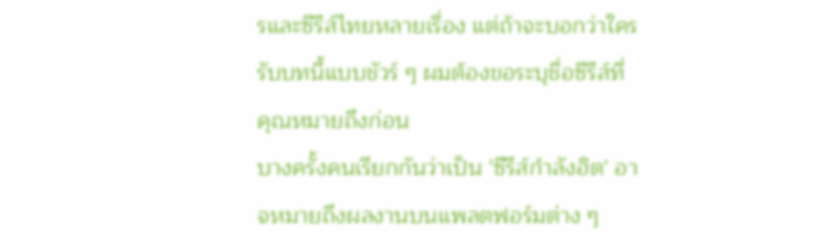รและซีรีส์ไทยหลายเรื่อง แต่ถ้าจะบอกว่าใครรับบทนี้แบบชัวร์ ๆ ผมต้องขอระบุชื่อซีรีส์ที่คุณหมายถึงก่อน
บางครั้งคนเรียกกันว่าเป็น 'ซีรีส์กำลังฮิต' อาจหมายถึงผลงานบนแพลตฟอร์มต่าง ๆ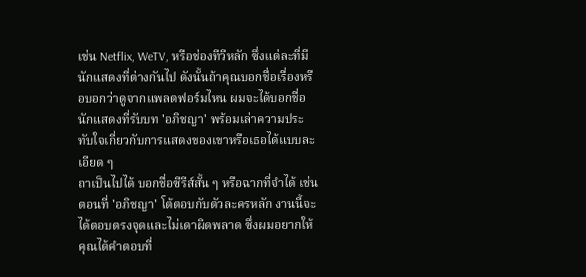เช่น Netflix, WeTV, หรือช่องทีวีหลัก ซึ่งแต่ละที่มีนักแสดงที่ต่างกันไป ดังนั้นถ้าคุณบอกชื่อเรื่องหรือบอกว่าดูจากแพลตฟอร์มไหน ผมจะได้บอกชื่อนักแสดงที่รับบท 'อภิชญา' พร้อมเล่าความประทับใจเกี่ยวกับการแสดงของเขาหรือเธอได้แบบละเอียด ๆ
ถาเป็นไปได้ บอกชื่อซีรีส์สั้น ๆ หรือฉากที่จำได้ เช่น ตอนที่ 'อภิชญา' โต้ตอบกับตัวละครหลัก งานนี้จะได้ตอบตรงจุดและไม่เดาผิดพลาด ซึ่งผมอยากให้คุณได้คำตอบที่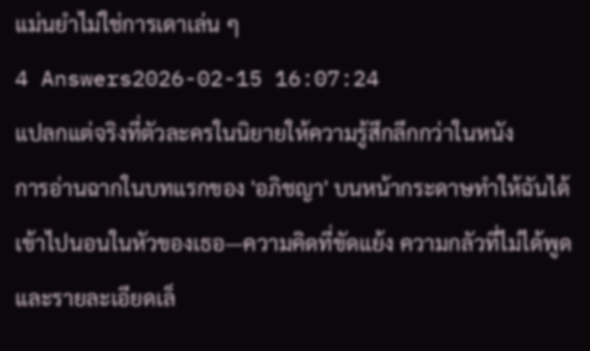แม่นยำไม่ใช่การเดาเล่น ๆ
4 Answers2026-02-15 16:07:24
แปลกแต่จริงที่ตัวละครในนิยายให้ความรู้สึกลึกกว่าในหนัง
การอ่านฉากในบทแรกของ 'อภิชญา' บนหน้ากระดาษทำให้ฉันได้เข้าไปนอนในหัวของเธอ—ความคิดที่ขัดแย้ง ความกลัวที่ไม่ได้พูด และรายละเอียดเล็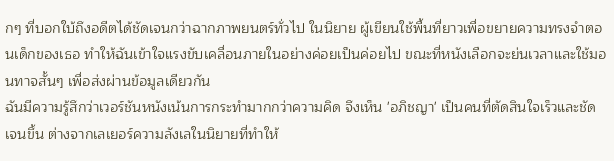กๆ ที่บอกใบ้ถึงอดีตได้ชัดเจนกว่าฉากภาพยนตร์ทั่วไป ในนิยาย ผู้เขียนใช้พื้นที่ยาวเพื่อขยายความทรงจำตอนเด็กของเธอ ทำให้ฉันเข้าใจแรงขับเคลื่อนภายในอย่างค่อยเป็นค่อยไป ขณะที่หนังเลือกจะย่นเวลาและใช้มอนทาจสั้นๆ เพื่อส่งผ่านข้อมูลเดียวกัน
ฉันมีความรู้สึกว่าเวอร์ชันหนังเน้นการกระทำมากกว่าความคิด จึงเห็น 'อภิชญา' เป็นคนที่ตัดสินใจเร็วและชัดเจนขึ้น ต่างจากเลเยอร์ความลังเลในนิยายที่ทำให้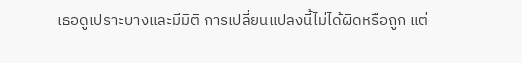เธอดูเปราะบางและมีมิติ การเปลี่ยนแปลงนี้ไม่ได้ผิดหรือถูก แต่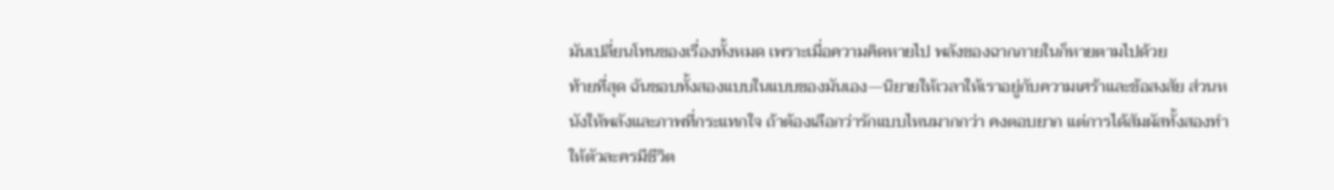มันเปลี่ยนโทนของเรื่องทั้งหมด เพราะเมื่อความคิดหายไป พลังของฉากภายในก็หายตามไปด้วย
ท้ายที่สุด ฉันชอบทั้งสองแบบในแบบของมันเอง—นิยายให้เวลาให้เราอยู่กับความเศร้าและข้อสงสัย ส่วนหนังให้พลังและภาพที่กระแทกใจ ถ้าต้องเลือกว่ารักแบบไหนมากกว่า คงตอบยาก แต่การได้สัมผัสทั้งสองทำให้ตัวละครมีชีวิต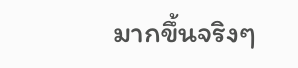มากขึ้นจริงๆ